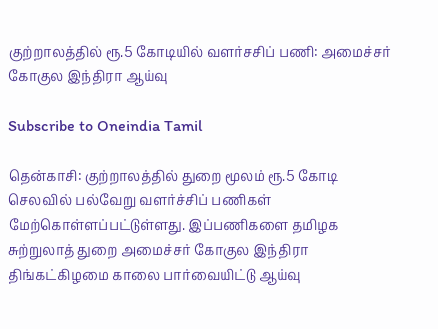குற்றாலத்தில் ரூ.5 கோடியில் வளர்சசிப் பணி: அமைச்சர் கோகுல இந்திரா ஆய்வு

Subscribe to Oneindia Tamil

தென்காசி: குற்றாலத்தில் துறை மூலம் ரூ.5 கோடி செலவில் பல்வேறு வளர்ச்சிப் பணிகள் மேற்கொள்ளப்பட்டுள்ளது. இப்பணிகளை தமிழக சுற்றுலாத் துறை அமைச்சர் கோகுல இந்திரா திங்கட்கிழமை காலை பார்வையிட்டு ஆய்வு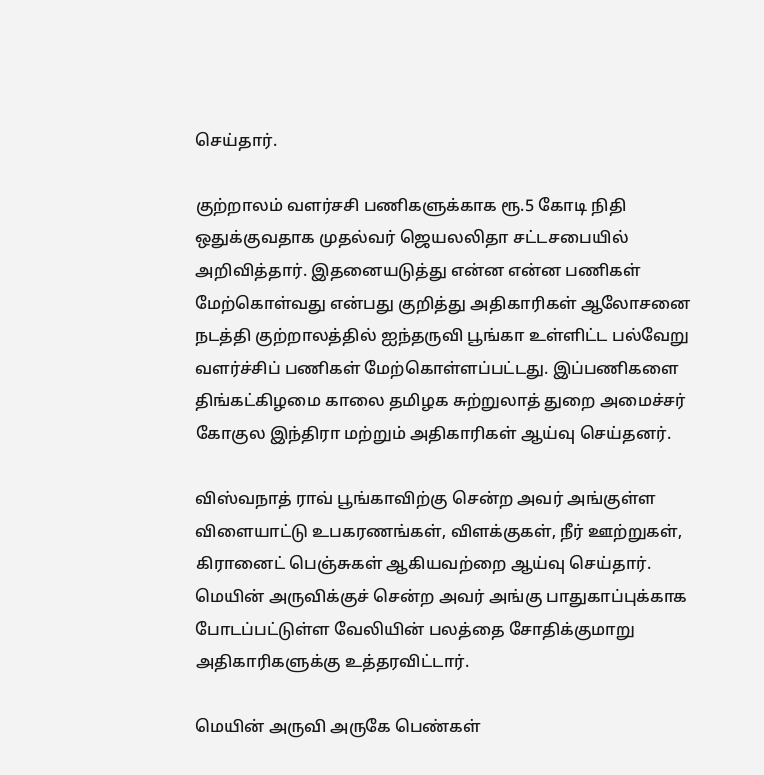செய்தார்.

குற்றாலம் வளர்சசி பணிகளுக்காக ரூ.5 கோடி நிதி ஒதுக்குவதாக முதல்வர் ஜெயலலிதா சட்டசபையில் அறிவித்தார். இதனையடுத்து என்ன என்ன பணிகள் மேற்கொள்வது என்பது குறித்து அதிகாரிகள் ஆலோசனை நடத்தி குற்றாலத்தில் ஐந்தருவி பூங்கா உள்ளிட்ட பல்வேறு வளர்ச்சிப் பணிகள் மேற்கொள்ளப்பட்டது. இப்பணிகளை திங்கட்கிழமை காலை தமிழக சுற்றுலாத் துறை அமைச்சர் கோகுல இந்திரா மற்றும் அதிகாரிகள் ஆய்வு செய்தனர்.

விஸ்வநாத் ராவ் பூங்காவிற்கு சென்ற அவர் அங்குள்ள விளையாட்டு உபகரணங்கள், விளக்குகள், நீர் ஊற்றுகள், கிரானைட் பெஞ்சுகள் ஆகியவற்றை ஆய்வு செய்தார். மெயின் அருவிக்குச் சென்ற அவர் அங்கு பாதுகாப்புக்காக போடப்பட்டுள்ள வேலியின் பலத்தை சோதிக்குமாறு அதிகாரிகளுக்கு உத்தரவிட்டார்.

மெயின் அருவி அருகே பெண்கள்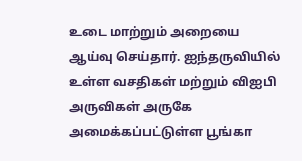உடை மாற்றும் அறையை ஆய்வு செய்தார். ஐந்தருவியில் உள்ள வசதிகள் மற்றும் விஐபி அருவிகள் அருகே அமைக்கப்பட்டுள்ள பூங்கா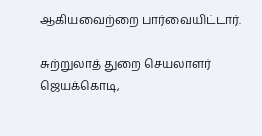ஆகியவைற்றை பார்வையிட்டார்.

சுற்றுலாத் துறை செயலாளர் ஜெயக்கொடி,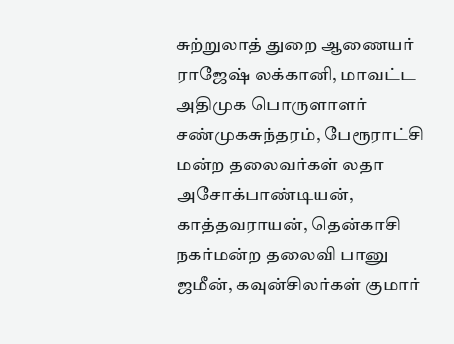சுற்றுலாத் துறை ஆணையர் ராஜேஷ் லக்கானி, மாவட்ட அதிமுக பொருளாளர் சண்முகசுந்தரம், பேரூராட்சி மன்ற தலைவர்கள் லதா அசோக்பாண்டியன், காத்தவராயன், தென்காசி நகர்மன்ற தலைவி பானு ஜமீன், கவுன்சிலர்கள் குமார்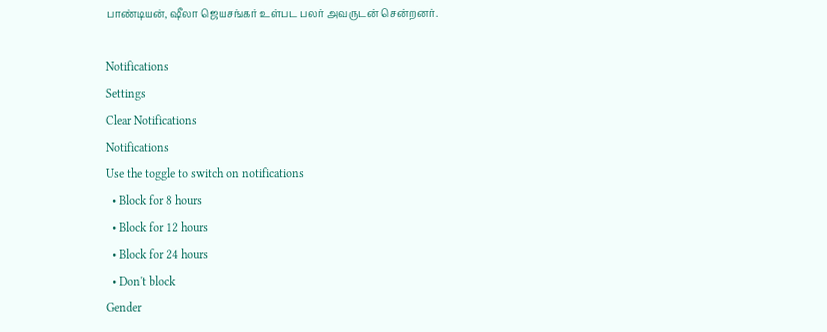பாண்டியன், ஷீலா ஜெயசங்கர் உள்பட பலர் அவருடன் சென்றனர்.

Notifications
Settings
Clear Notifications
Notifications
Use the toggle to switch on notifications
  • Block for 8 hours
  • Block for 12 hours
  • Block for 24 hours
  • Don't block
Gender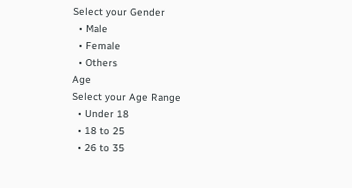Select your Gender
  • Male
  • Female
  • Others
Age
Select your Age Range
  • Under 18
  • 18 to 25
  • 26 to 35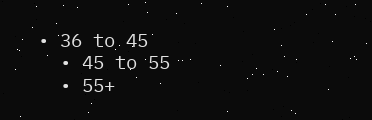• 36 to 45
  • 45 to 55
  • 55+